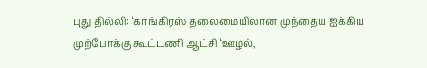புது தில்லி: ‘காங்கிரஸ் தலைமையிலான முந்தைய ஐக்கிய முற்போக்கு கூட்டணி ஆட்சி ‘ஊழல்,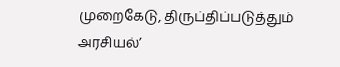முறைகேடு, திருப்திப்படுத்தும் அரசியல்’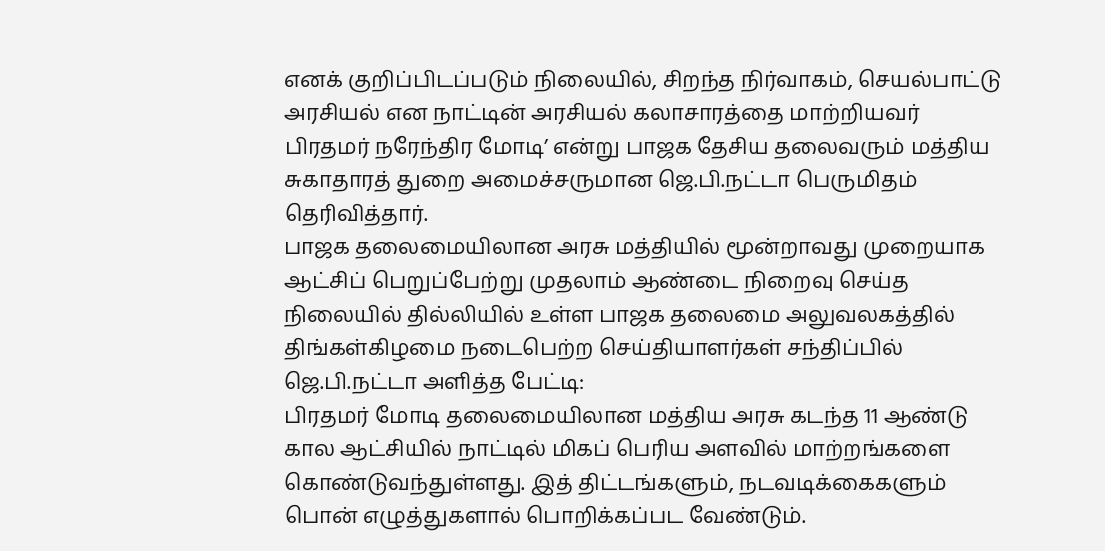எனக் குறிப்பிடப்படும் நிலையில், சிறந்த நிர்வாகம், செயல்பாட்டு அரசியல் என நாட்டின் அரசியல் கலாசாரத்தை மாற்றியவர் பிரதமர் நரேந்திர மோடி’ என்று பாஜக தேசிய தலைவரும் மத்திய சுகாதாரத் துறை அமைச்சருமான ஜெ.பி.நட்டா பெருமிதம் தெரிவித்தார்.
பாஜக தலைமையிலான அரசு மத்தியில் மூன்றாவது முறையாக ஆட்சிப் பெறுப்பேற்று முதலாம் ஆண்டை நிறைவு செய்த நிலையில் தில்லியில் உள்ள பாஜக தலைமை அலுவலகத்தில் திங்கள்கிழமை நடைபெற்ற செய்தியாளர்கள் சந்திப்பில் ஜெ.பி.நட்டா அளித்த பேட்டி:
பிரதமர் மோடி தலைமையிலான மத்திய அரசு கடந்த 11 ஆண்டு கால ஆட்சியில் நாட்டில் மிகப் பெரிய அளவில் மாற்றங்களை கொண்டுவந்துள்ளது. இத் திட்டங்களும், நடவடிக்கைகளும் பொன் எழுத்துகளால் பொறிக்கப்பட வேண்டும்.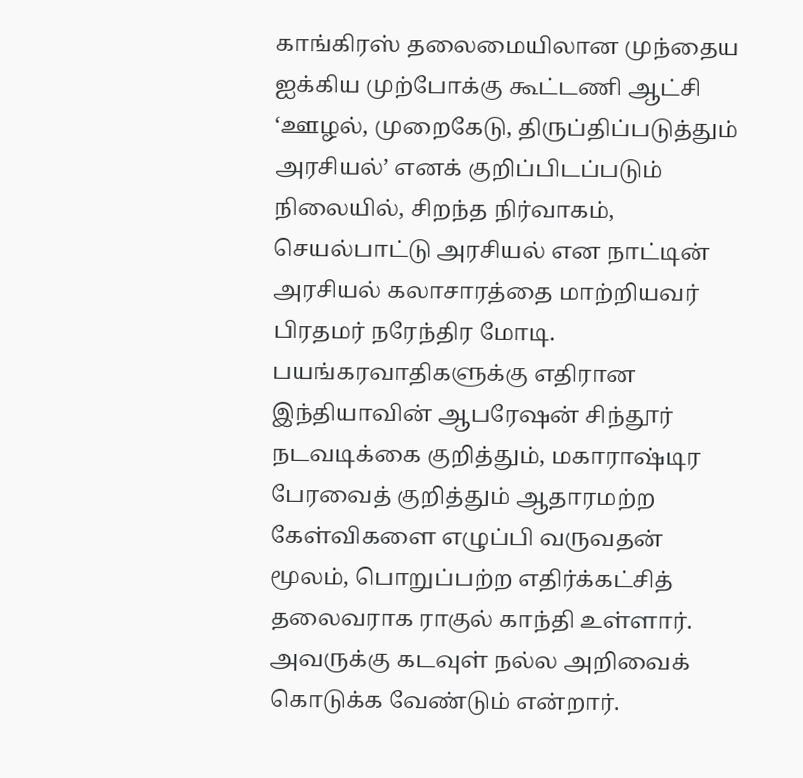காங்கிரஸ் தலைமையிலான முந்தைய ஐக்கிய முற்போக்கு கூட்டணி ஆட்சி ‘ஊழல், முறைகேடு, திருப்திப்படுத்தும் அரசியல்’ எனக் குறிப்பிடப்படும் நிலையில், சிறந்த நிர்வாகம், செயல்பாட்டு அரசியல் என நாட்டின் அரசியல் கலாசாரத்தை மாற்றியவர் பிரதமர் நரேந்திர மோடி.
பயங்கரவாதிகளுக்கு எதிரான இந்தியாவின் ஆபரேஷன் சிந்தூர் நடவடிக்கை குறித்தும், மகாராஷ்டிர பேரவைத் குறித்தும் ஆதாரமற்ற கேள்விகளை எழுப்பி வருவதன் மூலம், பொறுப்பற்ற எதிர்க்கட்சித் தலைவராக ராகுல் காந்தி உள்ளார். அவருக்கு கடவுள் நல்ல அறிவைக் கொடுக்க வேண்டும் என்றார்.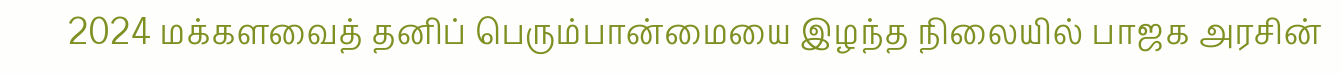2024 மக்களவைத் தனிப் பெரும்பான்மையை இழந்த நிலையில் பாஜக அரசின்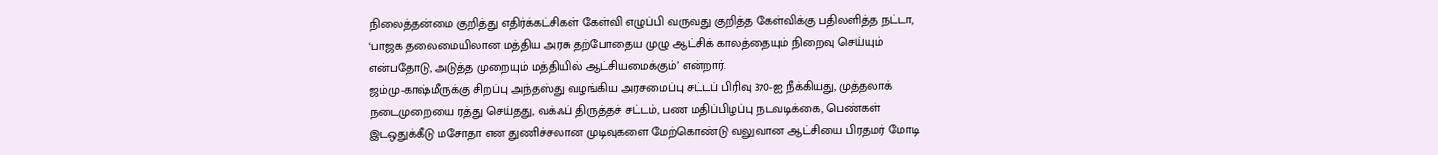நிலைத்தன்மை குறித்து எதிர்க்கட்சிகள் கேள்வி எழுப்பி வருவது குறித்த கேள்விக்கு பதிலளித்த நட்டா, ‘பாஜக தலைமையிலான மத்திய அரசு தற்போதைய முழு ஆட்சிக் காலத்தையும் நிறைவு செய்யும் என்பதோடு, அடுத்த முறையும் மத்தியில் ஆட்சியமைக்கும்’ என்றார்.
ஜம்மு-காஷ்மீருக்கு சிறப்பு அந்தஸ்து வழங்கிய அரசமைப்பு சட்டப் பிரிவு 370-ஐ நீக்கியது, முத்தலாக் நடைமுறையை ரத்து செய்தது, வக்ஃப் திருத்தச் சட்டம், பண மதிப்பிழப்பு நடவடிக்கை, பெண்கள் இடஒதுக்கீடு மசோதா என துணிச்சலான முடிவுகளை மேற்கொண்டு வலுவான ஆட்சியை பிரதமர் மோடி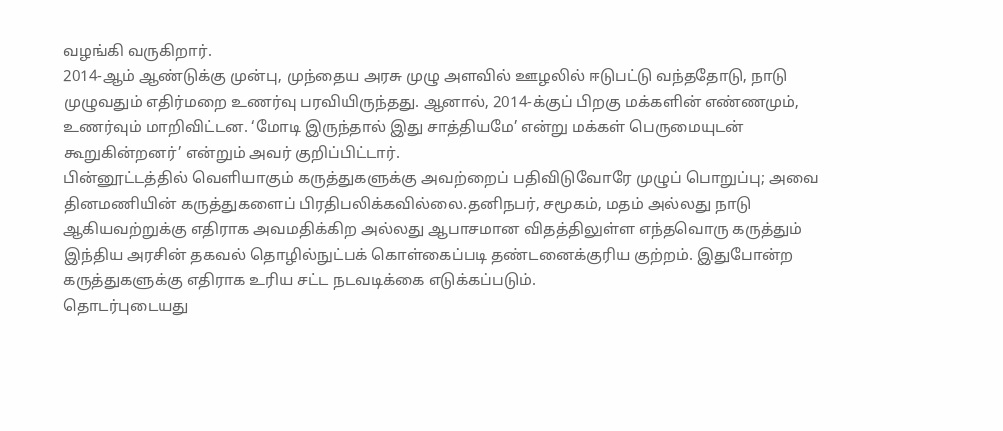வழங்கி வருகிறார்.
2014-ஆம் ஆண்டுக்கு முன்பு, முந்தைய அரசு முழு அளவில் ஊழலில் ஈடுபட்டு வந்ததோடு, நாடு முழுவதும் எதிர்மறை உணர்வு பரவியிருந்தது. ஆனால், 2014-க்குப் பிறகு மக்களின் எண்ணமும், உணர்வும் மாறிவிட்டன. ‘மோடி இருந்தால் இது சாத்தியமே’ என்று மக்கள் பெருமையுடன் கூறுகின்றனர்’ என்றும் அவர் குறிப்பிட்டார்.
பின்னூட்டத்தில் வெளியாகும் கருத்துகளுக்கு அவற்றைப் பதிவிடுவோரே முழுப் பொறுப்பு; அவை தினமணியின் கருத்துகளைப் பிரதிபலிக்கவில்லை.தனிநபர், சமூகம், மதம் அல்லது நாடு ஆகியவற்றுக்கு எதிராக அவமதிக்கிற அல்லது ஆபாசமான விதத்திலுள்ள எந்தவொரு கருத்தும் இந்திய அரசின் தகவல் தொழில்நுட்பக் கொள்கைப்படி தண்டனைக்குரிய குற்றம். இதுபோன்ற கருத்துகளுக்கு எதிராக உரிய சட்ட நடவடிக்கை எடுக்கப்படும்.
தொடர்புடையது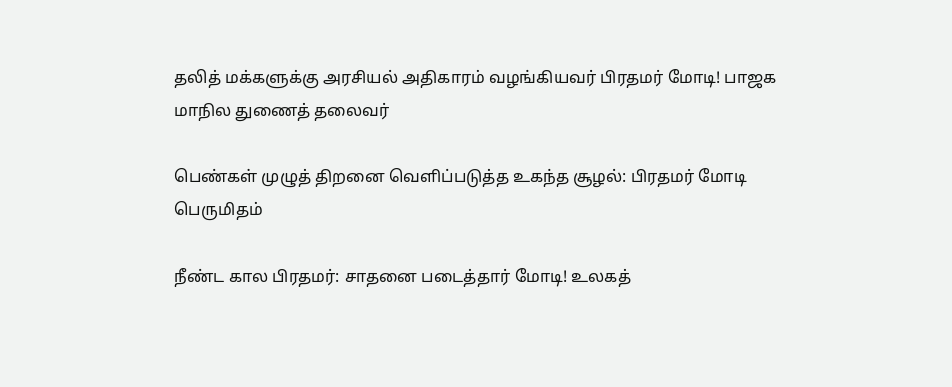தலித் மக்களுக்கு அரசியல் அதிகாரம் வழங்கியவர் பிரதமர் மோடி! பாஜக மாநில துணைத் தலைவர்

பெண்கள் முழுத் திறனை வெளிப்படுத்த உகந்த சூழல்: பிரதமர் மோடி பெருமிதம்

நீண்ட கால பிரதமர்: சாதனை படைத்தார் மோடி! உலகத்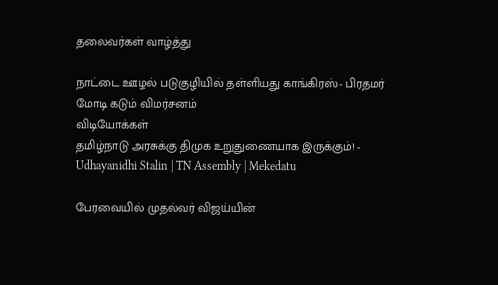தலைவர்கள் வாழ்த்து

நாட்டை ஊழல் படுகுழியில் தள்ளியது காங்கிரஸ்- பிரதமர் மோடி கடும் விமர்சனம்
விடியோக்கள்
தமிழ்நாடு அரசுக்கு திமுக உறுதுணையாக இருக்கும்! - Udhayanidhi Stalin | TN Assembly | Mekedatu

பேரவையில் முதல்வர் விஜய்யின்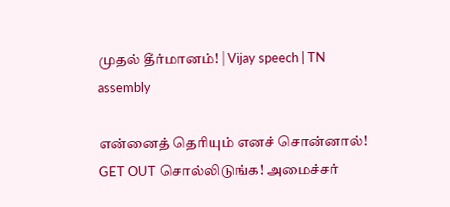முதல் தீர்மானம்! | Vijay speech | TN assembly

என்னைத் தெரியும் எனச் சொன்னால்! GET OUT சொல்லிடுங்க! அமைச்சர்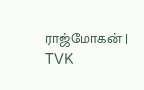ராஜ்மோகன் | TVK